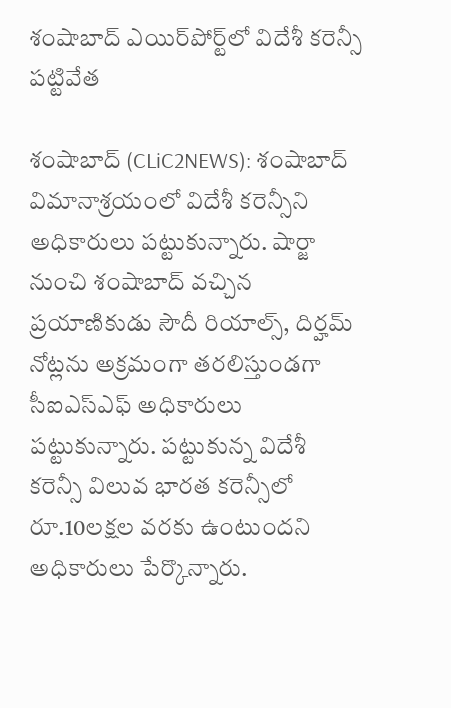శంషాబాద్‌ ఎయిర్‌పోర్ట్‌లో విదేశీ కరెన్సీ పట్టివేత

శంషాబాద్ (CLiC2NEWS): శంషాబాద్ విమానాశ్రయంలో విదేశీ కరెన్సీని అధికారులు పట్టుకున్నారు. షార్జా నుంచి శంషాబాద్ వ‌చ్చిన ప్రయాణికుడు సౌదీ రియాల్స్‌, దిర్హమ్‌ నోట్లను అక్రమంగా తరలిస్తుండగా సీఐఎస్‌ఎఫ్ అధికారులు ప‌ట్టుకున్నారు. పట్టుకున్న విదేశీ కరెన్సీ విలువ భారత కరెన్సీలో రూ.10లక్షల వరకు ఉంటుందని అధికారులు పేర్కొన్నారు.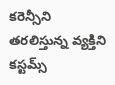కరెన్సీని తరలిస్తున్న వ్యక్తిని కస్టమ్స్‌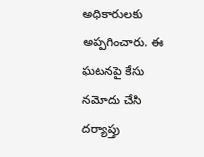అధికారులకు అప్పగించారు. ఈ ఘ‌ట‌న‌పై కేసు నమోదు చేసి దర్యాప్తు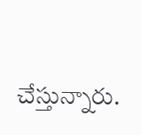చేస్తున్నారు.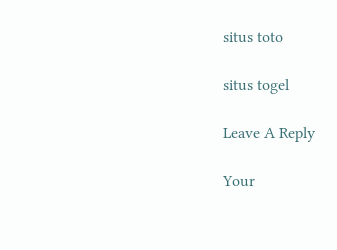situs toto

situs togel

Leave A Reply

Your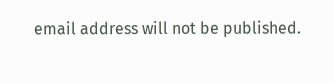email address will not be published.